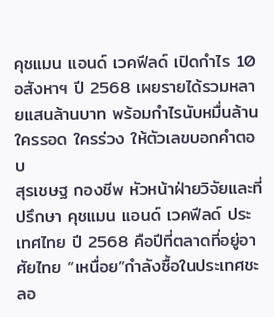คุชแมน แอนด์ เวคฟีลด์ เปิดกำไร 10 อสังหาฯ ปี 2568 เผยรายได้รวมหลายแสนล้านบาท พร้อมกำไรนับหมื่นล้าน ใครรอด ใครร่วง ให้ตัวเลขบอกคำตอบ
สุรเชษฐ กองชีพ หัวหน้าฝ่ายวิจัยและที่ปรึกษา คุชแมน แอนด์ เวคฟีลด์ ประเทศไทย ปี 2568 คือปีที่ตลาดที่อยู่อาศัยไทย “เหนื่อย”กำลังซื้อในประเทศชะลอ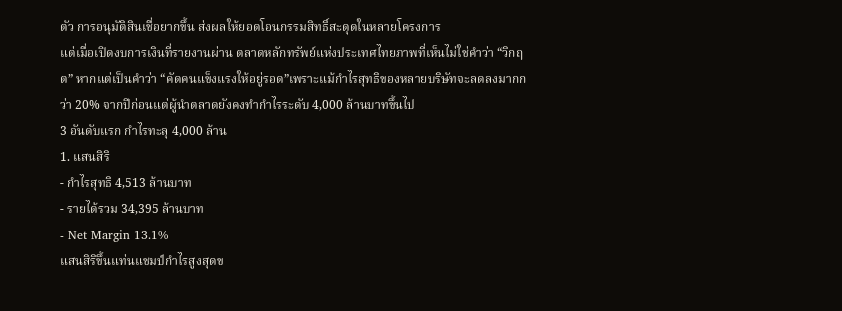ตัว การอนุมัติสินเชื่อยากขึ้น ส่งผลให้ยอดโอนกรรมสิทธิ์สะดุดในหลายโครงการ
แต่เมื่อเปิดงบการเงินที่รายงานผ่าน ตลาดหลักทรัพย์แห่งประเทศไทยภาพที่เห็นไม่ใช่คำว่า “วิกฤต” หากแต่เป็นคำว่า “คัดคนแข็งแรงให้อยู่รอด”เพราะแม้กำไรสุทธิของหลายบริษัทจะลดลงมากกว่า 20% จากปีก่อนแต่ผู้นำตลาดยังคงทำกำไรระดับ 4,000 ล้านบาทขึ้นไป
3 อันดับแรก กำไรทะลุ 4,000 ล้าน
1. แสนสิริ
- กำไรสุทธิ 4,513 ล้านบาท
- รายได้รวม 34,395 ล้านบาท
- Net Margin 13.1%
แสนสิริขึ้นแท่นแชมป์กำไรสูงสุดข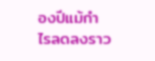องปีแม้กำไรลดลงราว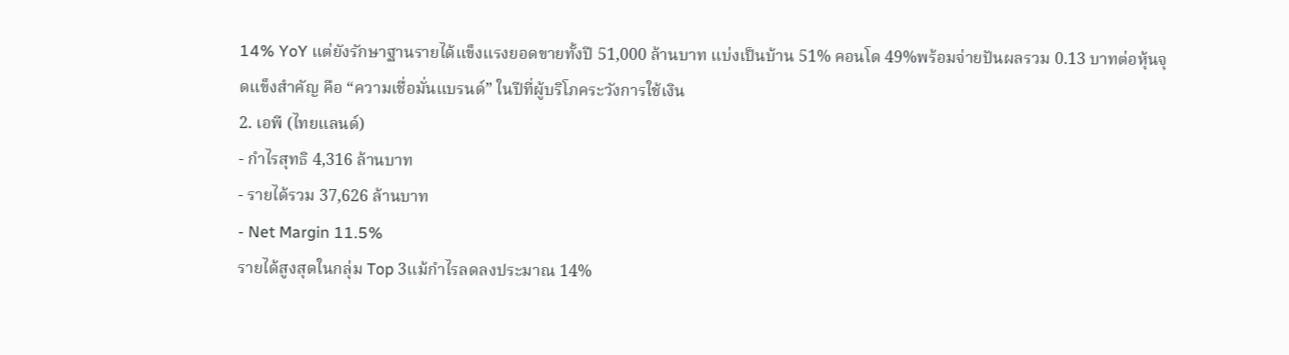14% YoY แต่ยังรักษาฐานรายได้แข็งแรงยอดขายทั้งปี 51,000 ล้านบาท แบ่งเป็นบ้าน 51% คอนโด 49%พร้อมจ่ายปันผลรวม 0.13 บาทต่อหุ้นจุดแข็งสำคัญ คือ “ความเชื่อมั่นแบรนด์” ในปีที่ผู้บริโภคระวังการใช้เงิน
2. เอพี (ไทยแลนด์)
- กำไรสุทธิ 4,316 ล้านบาท
- รายได้รวม 37,626 ล้านบาท
- Net Margin 11.5%
รายได้สูงสุดในกลุ่ม Top 3แม้กำไรลดลงประมาณ 14%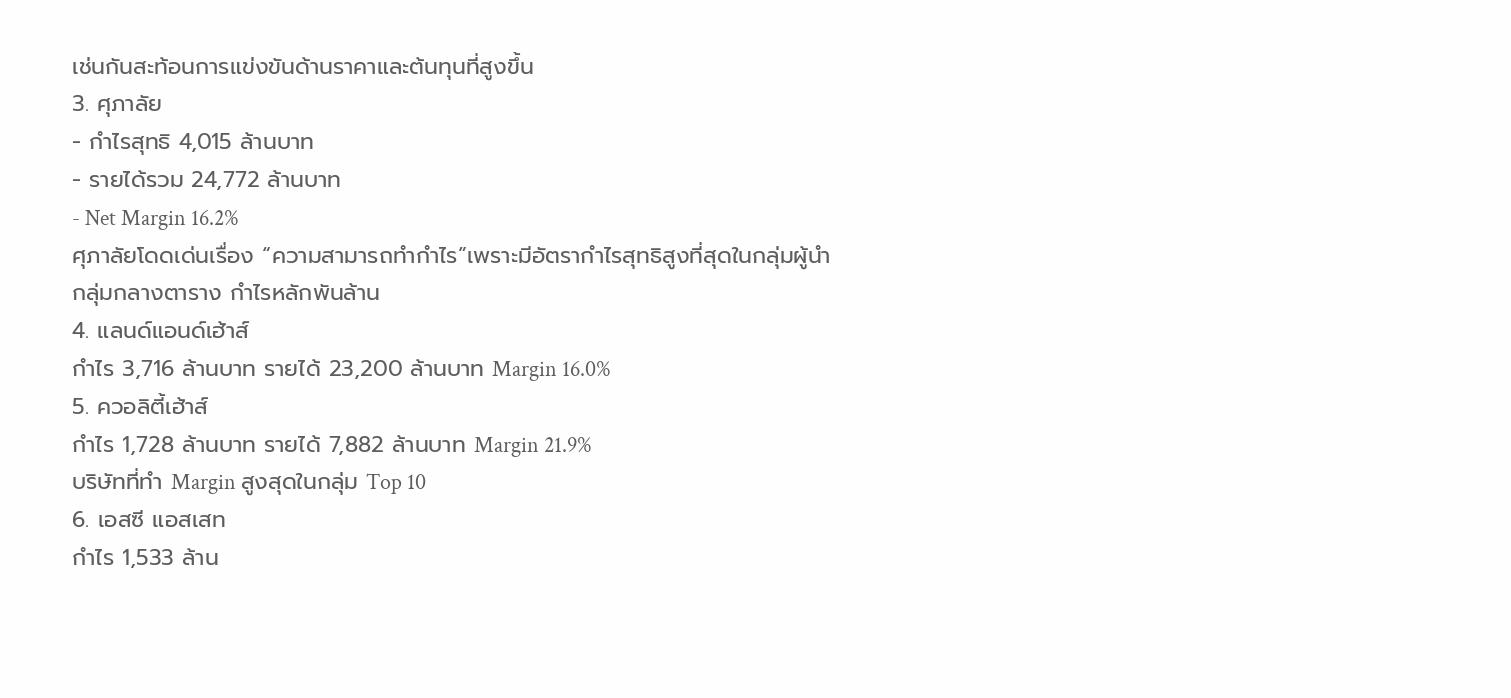เช่นกันสะท้อนการแข่งขันด้านราคาและต้นทุนที่สูงขึ้น
3. ศุภาลัย
- กำไรสุทธิ 4,015 ล้านบาท
- รายได้รวม 24,772 ล้านบาท
- Net Margin 16.2%
ศุภาลัยโดดเด่นเรื่อง “ความสามารถทำกำไร”เพราะมีอัตรากำไรสุทธิสูงที่สุดในกลุ่มผู้นำ
กลุ่มกลางตาราง กำไรหลักพันล้าน
4. แลนด์แอนด์เฮ้าส์
กำไร 3,716 ล้านบาท รายได้ 23,200 ล้านบาท Margin 16.0%
5. ควอลิตี้เฮ้าส์
กำไร 1,728 ล้านบาท รายได้ 7,882 ล้านบาท Margin 21.9%
บริษัทที่ทำ Margin สูงสุดในกลุ่ม Top 10
6. เอสซี แอสเสท
กำไร 1,533 ล้าน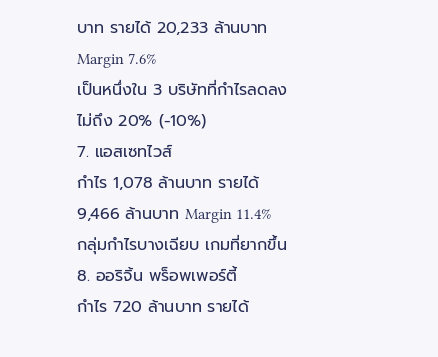บาท รายได้ 20,233 ล้านบาท Margin 7.6%
เป็นหนึ่งใน 3 บริษัทที่กำไรลดลงไม่ถึง 20% (-10%)
7. แอสเซทไวส์
กำไร 1,078 ล้านบาท รายได้ 9,466 ล้านบาท Margin 11.4%
กลุ่มกำไรบางเฉียบ เกมที่ยากขึ้น
8. ออริจิ้น พร็อพเพอร์ตี้
กำไร 720 ล้านบาท รายได้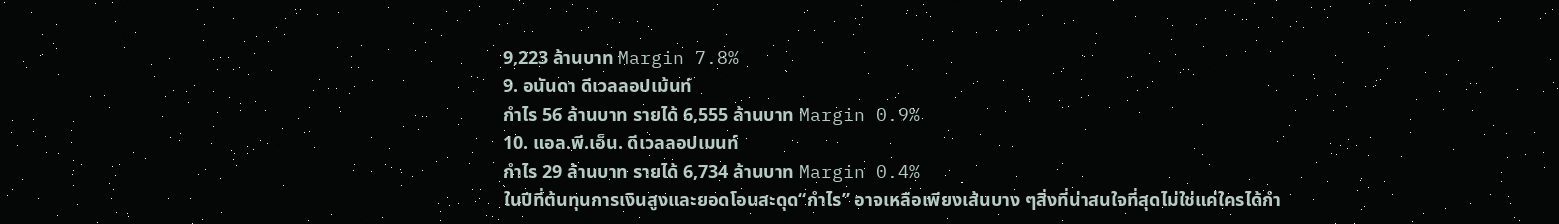9,223 ล้านบาท Margin 7.8%
9. อนันดา ดีเวลลอปเม้นท์
กำไร 56 ล้านบาท รายได้ 6,555 ล้านบาท Margin 0.9%
10. แอล.พี.เอ็น. ดีเวลลอปเมนท์
กำไร 29 ล้านบาท รายได้ 6,734 ล้านบาท Margin 0.4%
ในปีที่ต้นทุนการเงินสูงและยอดโอนสะดุด“กำไร” อาจเหลือเพียงเส้นบาง ๆสิ่งที่น่าสนใจที่สุดไม่ใช่แค่ใครได้กำ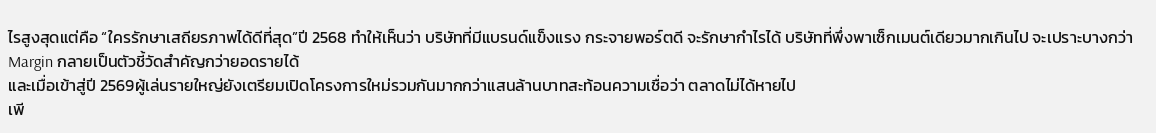ไรสูงสุดแต่คือ “ใครรักษาเสถียรภาพได้ดีที่สุด”ปี 2568 ทำให้เห็นว่า บริษัทที่มีแบรนด์แข็งแรง กระจายพอร์ตดี จะรักษากำไรได้ บริษัทที่พึ่งพาเซ็กเมนต์เดียวมากเกินไป จะเปราะบางกว่า Margin กลายเป็นตัวชี้วัดสำคัญกว่ายอดรายได้
และเมื่อเข้าสู่ปี 2569ผู้เล่นรายใหญ่ยังเตรียมเปิดโครงการใหม่รวมกันมากกว่าแสนล้านบาทสะท้อนความเชื่อว่า ตลาดไม่ได้หายไป
เพี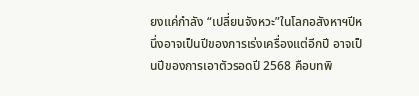ยงแค่กำลัง “เปลี่ยนจังหวะ”ในโลกอสังหาฯปีหนึ่งอาจเป็นปีของการเร่งเครื่องแต่อีกปี อาจเป็นปีของการเอาตัวรอดปี 2568 คือบทพิ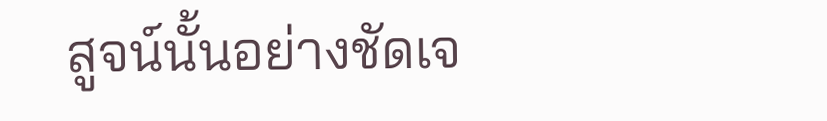สูจน์นั้นอย่างชัดเจ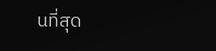นที่สุด